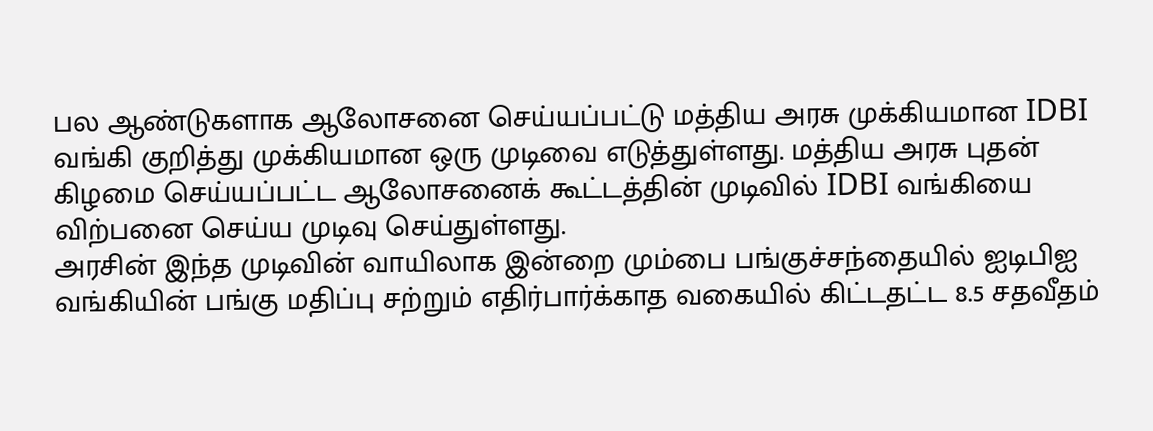பல ஆண்டுகளாக ஆலோசனை செய்யப்பட்டு மத்திய அரசு முக்கியமான IDBI வங்கி குறித்து முக்கியமான ஒரு முடிவை எடுத்துள்ளது. மத்திய அரசு புதன் கிழமை செய்யப்பட்ட ஆலோசனைக் கூட்டத்தின் முடிவில் IDBI வங்கியை விற்பனை செய்ய முடிவு செய்துள்ளது.
அரசின் இந்த முடிவின் வாயிலாக இன்றை மும்பை பங்குச்சந்தையில் ஐடிபிஐ வங்கியின் பங்கு மதிப்பு சற்றும் எதிர்பார்க்காத வகையில் கிட்டதட்ட 8.5 சதவீதம்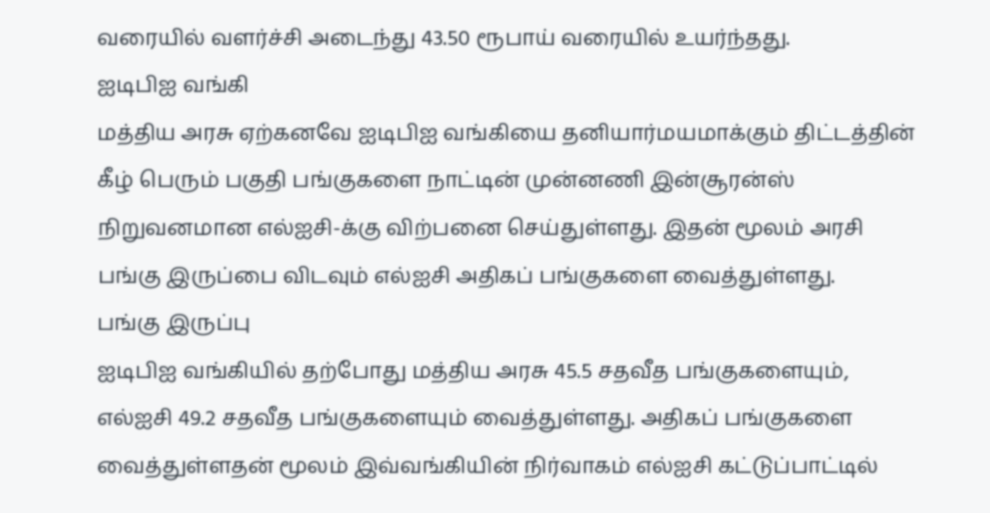வரையில் வளர்ச்சி அடைந்து 43.50 ரூபாய் வரையில் உயர்ந்தது.
ஐடிபிஐ வங்கி
மத்திய அரசு ஏற்கனவே ஐடிபிஐ வங்கியை தனியார்மயமாக்கும் திட்டத்தின் கீழ் பெரும் பகுதி பங்குகளை நாட்டின் முன்னணி இன்சூரன்ஸ் நிறுவனமான எல்ஐசி-க்கு விற்பனை செய்துள்ளது. இதன் மூலம் அரசி பங்கு இருப்பை விடவும் எல்ஐசி அதிகப் பங்குகளை வைத்துள்ளது.
பங்கு இருப்பு
ஐடிபிஐ வங்கியில் தற்போது மத்திய அரசு 45.5 சதவீத பங்குகளையும், எல்ஐசி 49.2 சதவீத பங்குகளையும் வைத்துள்ளது. அதிகப் பங்குகளை வைத்துள்ளதன் மூலம் இவ்வங்கியின் நிர்வாகம் எல்ஐசி கட்டுப்பாட்டில்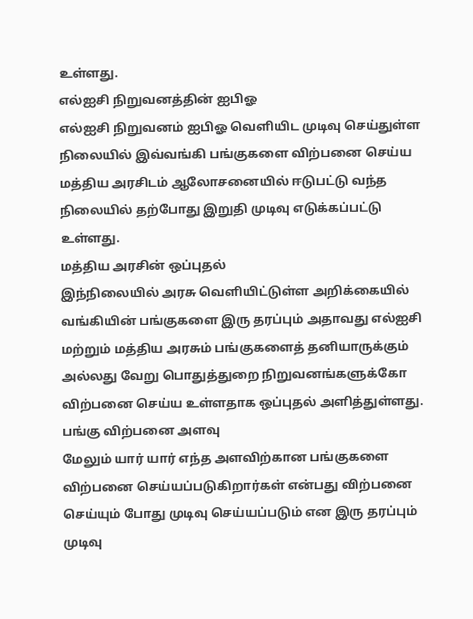உள்ளது.
எல்ஐசி நிறுவனத்தின் ஐபிஓ
எல்ஐசி நிறுவனம் ஐபிஓ வெளியிட முடிவு செய்துள்ள நிலையில் இவ்வங்கி பங்குகளை விற்பனை செய்ய மத்திய அரசிடம் ஆலோசனையில் ஈடுபட்டு வந்த நிலையில் தற்போது இறுதி முடிவு எடுக்கப்பட்டு உள்ளது.
மத்திய அரசின் ஒப்புதல்
இந்நிலையில் அரசு வெளியிட்டுள்ள அறிக்கையில் வங்கியின் பங்குகளை இரு தரப்பும் அதாவது எல்ஐசி மற்றும் மத்திய அரசும் பங்குகளைத் தனியாருக்கும் அல்லது வேறு பொதுத்துறை நிறுவனங்களுக்கோ விற்பனை செய்ய உள்ளதாக ஒப்புதல் அளித்துள்ளது.
பங்கு விற்பனை அளவு
மேலும் யார் யார் எந்த அளவிற்கான பங்குகளை விற்பனை செய்யப்படுகிறார்கள் என்பது விற்பனை செய்யும் போது முடிவு செய்யப்படும் என இரு தரப்பும் முடிவு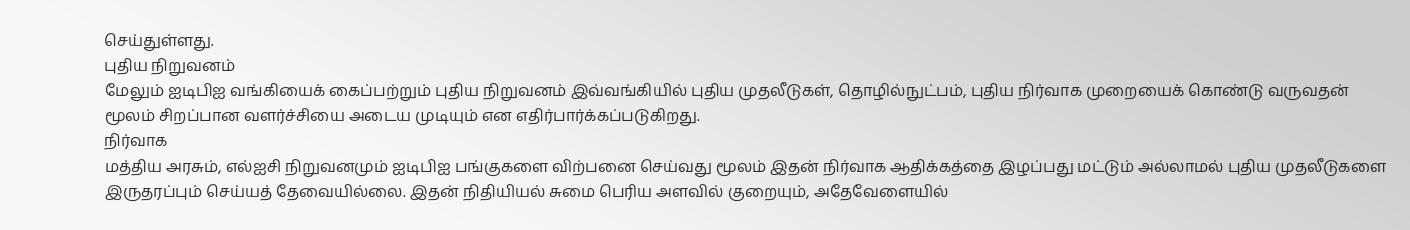செய்துள்ளது.
புதிய நிறுவனம்
மேலும் ஐடிபிஐ வங்கியைக் கைப்பற்றும் புதிய நிறுவனம் இவ்வங்கியில் புதிய முதலீடுகள், தொழில்நுட்பம், புதிய நிர்வாக முறையைக் கொண்டு வருவதன் மூலம் சிறப்பான வளர்ச்சியை அடைய முடியும் என எதிர்பார்க்கப்படுகிறது.
நிர்வாக
மத்திய அரசும், எல்ஐசி நிறுவனமும் ஐடிபிஐ பங்குகளை விற்பனை செய்வது மூலம் இதன் நிர்வாக ஆதிக்கத்தை இழப்பது மட்டும் அல்லாமல் புதிய முதலீடுகளை இருதரப்பும் செய்யத் தேவையில்லை. இதன் நிதியியல் சுமை பெரிய அளவில் குறையும், அதேவேளையில்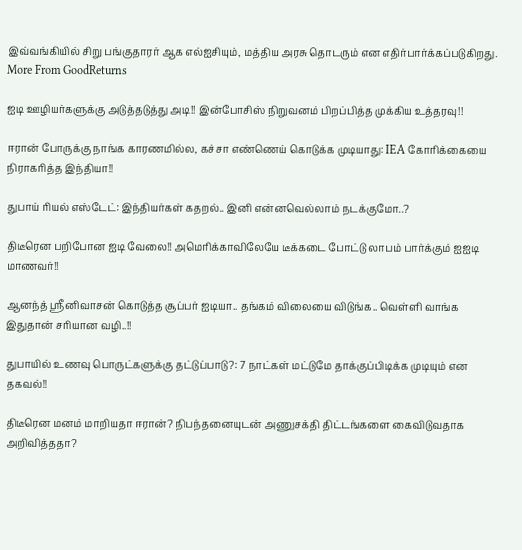இவ்வங்கியில் சிறு பங்குதாரர் ஆக எல்ஐசியும், மத்திய அரசு தொடரும் என எதிர்பார்க்கப்படுகிறது.
More From GoodReturns

ஐடி ஊழியர்களுக்கு அடுத்தடுத்து அடி!! இன்போசிஸ் நிறுவனம் பிறப்பித்த முக்கிய உத்தரவு!!

ஈரான் போருக்கு நாங்க காரணமில்ல, கச்சா எண்ணெய் கொடுக்க முடியாது: IEA கோரிக்கையை நிராகரித்த இந்தியா!!

துபாய் ரியல் எஸ்டேட்: இந்தியர்கள் கதறல்.. இனி என்னவெல்லாம் நடக்குமோ..?

திடீரென பறிபோன ஐடி வேலை!! அமெரிக்காவிலேயே டீக்கடை போட்டு லாபம் பார்க்கும் ஐஐடி மாணவர்!!

ஆனந்த் ஸ்ரீனிவாசன் கொடுத்த சூப்பர் ஐடியா.. தங்கம் விலையை விடுங்க.. வெள்ளி வாங்க இதுதான் சரியான வழி..!!

துபாயில் உணவு பொருட்களுக்கு தட்டுப்பாடு?: 7 நாட்கள் மட்டுமே தாக்குப்பிடிக்க முடியும் என தகவல்!!

திடீரென மனம் மாறியதா ஈரான்? நிபந்தனையுடன் அணுசக்தி திட்டங்களை கைவிடுவதாக அறிவித்ததா?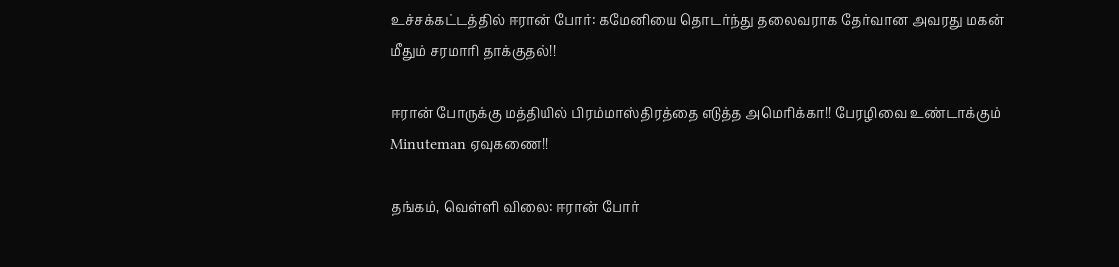உச்சக்கட்டத்தில் ஈரான் போர்: கமேனியை தொடர்ந்து தலைவராக தேர்வான அவரது மகன் மீதும் சரமாரி தாக்குதல்!!

ஈரான் போருக்கு மத்தியில் பிரம்மாஸ்திரத்தை எடுத்த அமெரிக்கா!! பேரழிவை உண்டாக்கும் Minuteman ஏவுகணை!!

தங்கம், வெள்ளி விலை: ஈரான் போர்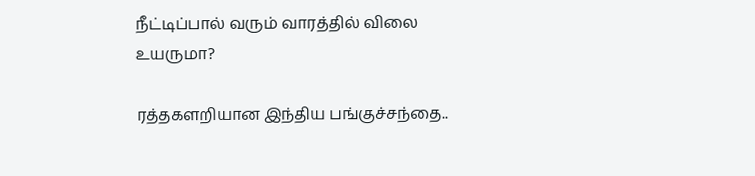நீட்டிப்பால் வரும் வாரத்தில் விலை உயருமா?

ரத்தகளறியான இந்திய பங்குச்சந்தை..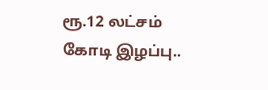ரூ.12 லட்சம் கோடி இழப்பு..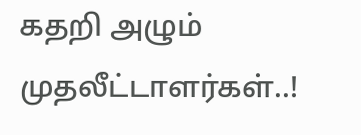கதறி அழும் முதலீட்டாளர்கள்..!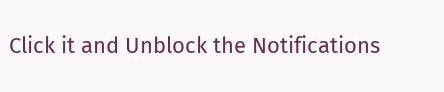Click it and Unblock the Notifications